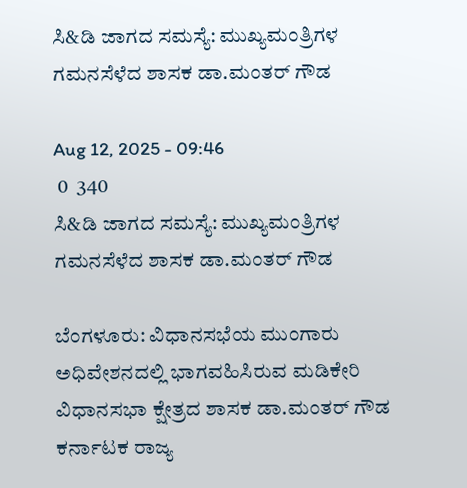ಸಿ&ಡಿ ಜಾಗದ ಸಮಸ್ಯೆ: ಮುಖ್ಯಮಂತ್ರಿಗಳ ಗಮನಸೆಳೆದ ಶಾಸಕ ಡಾ.ಮಂತರ್ ಗೌಡ

Aug 12, 2025 - 09:46
 0  340
ಸಿ&ಡಿ ಜಾಗದ ಸಮಸ್ಯೆ: ಮುಖ್ಯಮಂತ್ರಿಗಳ ಗಮನಸೆಳೆದ ಶಾಸಕ ಡಾ.ಮಂತರ್ ಗೌಡ

ಬೆಂಗಳೂರು: ವಿಧಾನಸಭೆಯ ಮುಂಗಾರು ಅಧಿವೇಶನದಲ್ಲಿ ಭಾಗವಹಿಸಿರುವ ಮಡಿಕೇರಿ ವಿಧಾನಸಭಾ ಕ್ಷೇತ್ರದ ಶಾಸಕ ಡಾ.ಮಂತರ್ ಗೌಡ ಕರ್ನಾಟಕ ರಾಜ್ಯ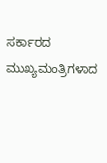ಸರ್ಕಾರದ ಮುಖ್ಯಮಂತ್ರಿಗಳಾದ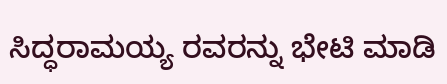ಸಿದ್ಧರಾಮಯ್ಯ ರವರನ್ನು ಭೇಟಿ ಮಾಡಿ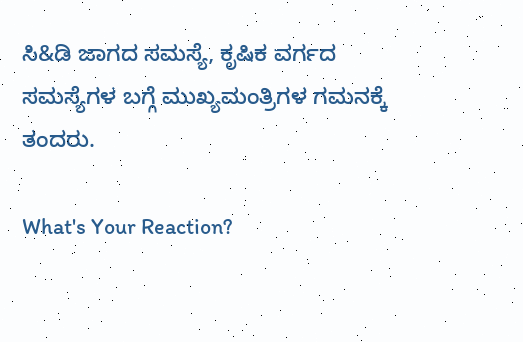ಸಿ&ಡಿ ಜಾಗದ ಸಮಸ್ಯೆ, ಕೃಷಿಕ ವರ್ಗದ ಸಮಸ್ಯೆಗಳ ಬಗ್ಗೆ ಮುಖ್ಯಮಂತ್ರಿಗಳ ಗಮನಕ್ಕೆ ತಂದರು.

What's Your Reaction?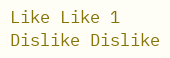Like Like 1
Dislike Dislike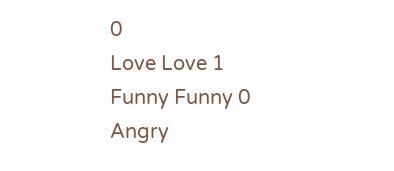0
Love Love 1
Funny Funny 0
Angry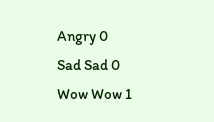Angry 0
Sad Sad 0
Wow Wow 1